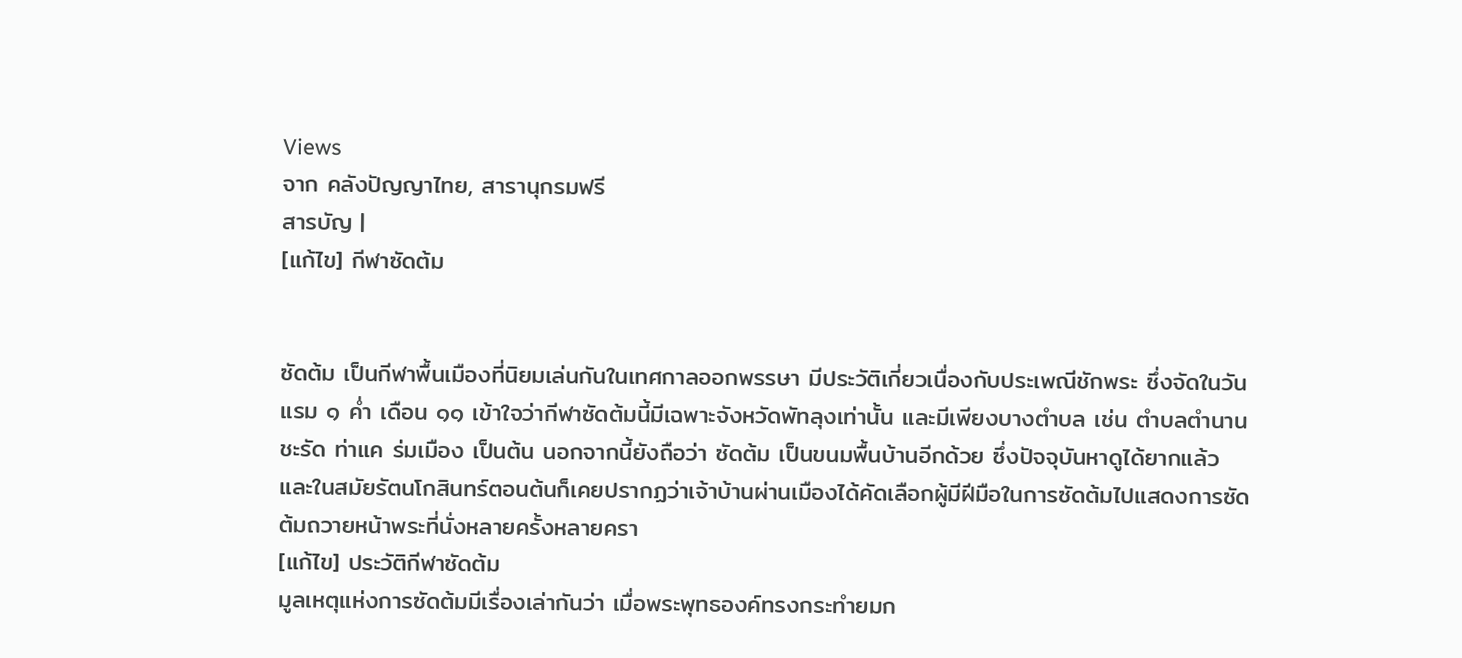Views
จาก คลังปัญญาไทย, สารานุกรมฟรี
สารบัญ |
[แก้ไข] กีฬาซัดต้ม


ซัดต้ม เป็นกีฬาพื้นเมืองที่นิยมเล่นกันในเทศกาลออกพรรษา มีประวัติเกี่ยวเนื่องกับประเพณีชักพระ ซึ่งจัดในวันแรม ๑ ค่ำ เดือน ๑๑ เข้าใจว่ากีฬาซัดต้มนี้มีเฉพาะจังหวัดพัทลุงเท่านั้น และมีเพียงบางตำบล เช่น ตำบลตำนาน ชะรัด ท่าแค ร่มเมือง เป็นต้น นอกจากนี้ยังถือว่า ซัดต้ม เป็นขนมพื้นบ้านอีกด้วย ซึ่งปัจจุบันหาดูได้ยากแล้ว และในสมัยรัตนโกสินทร์ตอนต้นก็เคยปรากฏว่าเจ้าบ้านผ่านเมืองได้คัดเลือกผู้มีฝีมือในการซัดต้มไปแสดงการซัดต้มถวายหน้าพระที่นั่งหลายครั้งหลายครา
[แก้ไข] ประวัติกีฬาซัดต้ม
มูลเหตุแห่งการซัดต้มมีเรื่องเล่ากันว่า เมื่อพระพุทธองค์ทรงกระทำยมก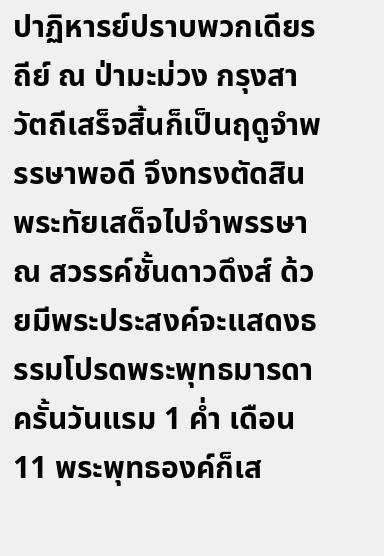ปาฏิหารย์ปราบพวกเดียรถีย์ ณ ป่ามะม่วง กรุงสาวัตถีเสร็จสิ้นก็เป็นฤดูจำพรรษาพอดี จึงทรงตัดสินพระทัยเสด็จไปจำพรรษา ณ สวรรค์ชั้นดาวดึงส์ ด้วยมีพระประสงค์จะแสดงธรรมโปรดพระพุทธมารดา ครั้นวันแรม 1 ค่ำ เดือน 11 พระพุทธองค์ก็เส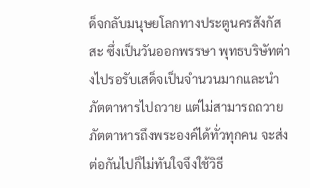ด็จกลับมนุษยโลกทางประตูนครสังกัสสะ ซึ่งเป็นวันออกพรรษา พุทธบริษัทต่างไปรอรับเสด็จเป็นจำนวนมากและนำภัตตาหารไปถวาย แต่ไม่สามารถถวายภัตตาหารถึงพระองค์ได้ทั่วทุกคน จะส่งต่อกันไปก็ไม่ทันใจจึงใช้วิธี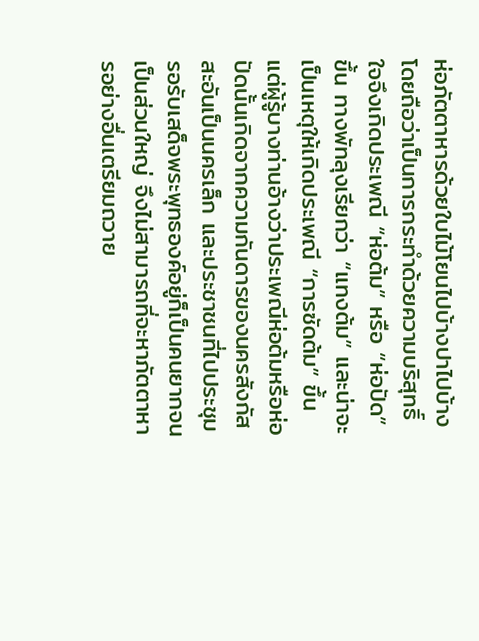ห่อภัตตาหารด้วยใบไม้โยนไปบ้างปาไปบ้าง โดยถือว่าเป็นการกระทำด้วยความบริสุทธิ์ใจจึงเกิดประเพณี “ห่อต้ม” หรือ “ห่อปัด” ขึ้น ทางพัทลุงเรียกว่า “แทงต้ม” และน่าจะเป็นเหตุให้เกิดประเพณี “การซัดต้ม” ขึ้น
แต่ผู้รู้บางท่านอ้างว่าประเพณีห่อต้มหรือห่อปัดนั้นเกิดจากความกันดารของนครสังกัสสะอันเป็นนครเล็ก และประชาชนที่ไปประชุมรอรับเสด็จพระพุทธองค์อยู่ก็เป็นคนยากจนเป็นส่วนใหญ่ จึงไม่สามารถที่จะหาภัตตาหารอย่างอื่นเตรียมถวาย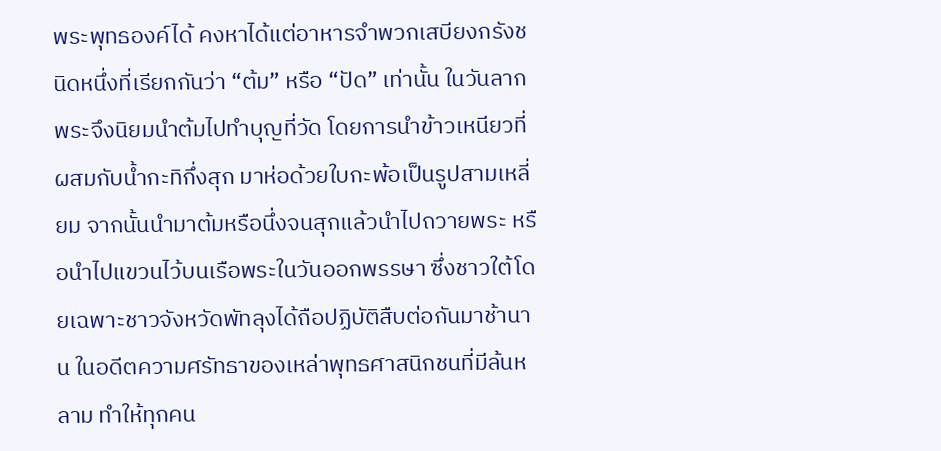พระพุทธองค์ได้ คงหาได้แต่อาหารจำพวกเสบียงกรังชนิดหนึ่งที่เรียกกันว่า “ต้ม” หรือ “ปัด” เท่านั้น ในวันลากพระจึงนิยมนำต้มไปทำบุญที่วัด โดยการนำข้าวเหนียวที่ผสมกับน้ำกะทิกึ่งสุก มาห่อด้วยใบกะพ้อเป็นรูปสามเหลี่ยม จากนั้นนำมาต้มหรือนึ่งจนสุกแล้วนำไปถวายพระ หรือนำไปแขวนไว้บนเรือพระในวันออกพรรษา ซึ่งชาวใต้โดยเฉพาะชาวจังหวัดพัทลุงได้ถือปฏิบัติสืบต่อกันมาช้านาน ในอดีตความศรัทธาของเหล่าพุทธศาสนิกชนที่มีล้นหลาม ทำให้ทุกคน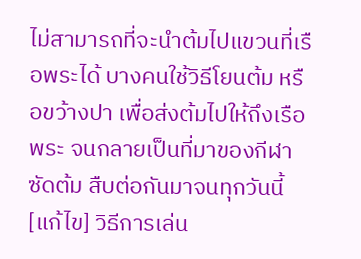ไม่สามารถที่จะนำต้มไปแขวนที่เรือพระได้ บางคนใช้วิธีโยนต้ม หรือขว้างปา เพื่อส่งต้มไปให้ถึงเรือพระ จนกลายเป็นที่มาของกีฬาซัดต้ม สืบต่อกันมาจนทุกวันนี้
[แก้ไข] วิธีการเล่น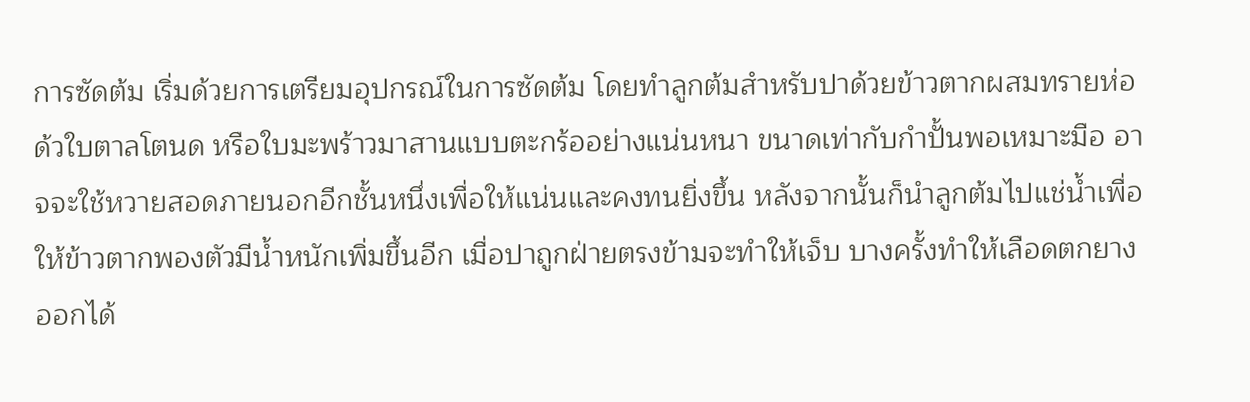การซัดต้ม เริ่มด้วยการเตรียมอุปกรณ์ในการซัดต้ม โดยทำลูกต้มสำหรับปาด้วยข้าวตากผสมทรายห่อด้วใบตาลโตนด หรือใบมะพร้าวมาสานแบบตะกร้ออย่างแน่นหนา ขนาดเท่ากับกำปั้นพอเหมาะมือ อาจจะใช้หวายสอดภายนอกอีกชั้นหนึ่งเพื่อให้แน่นและคงทนยิ่งขึ้น หลังจากนั้นก็นำลูกต้มไปแช่น้ำเพื่อให้ข้าวตากพองตัวมีน้ำหนักเพิ่มขึ้นอีก เมื่อปาถูกฝ่ายตรงข้ามจะทำให้เจ็บ บางครั้งทำให้เลือดตกยางออกได้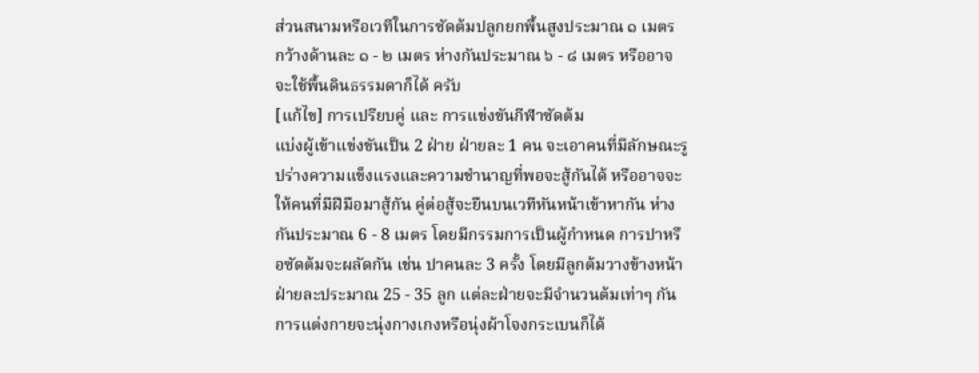ส่วนสนามหรือเวทีในการซัดต้มปลูกยกพื้นสูงประมาณ ๑ เมตร กว้างด้านละ ๑ - ๒ เมตร ห่างกันประมาณ ๖ - ๘ เมตร หรืออาจจะใช้พื้นดินธรรมดาก็ได้ ครับ
[แก้ไข] การเปรียบคู่ และ การแข่งขันกีฬาซัดต้ม
แบ่งผู้เข้าแข่งขันเป็น 2 ฝ่าย ฝ่ายละ 1 คน จะเอาคนที่มีลักษณะรูปร่างความแข็งแรงและความชำนาญที่พอจะสู้กันได้ หรืออาจจะให้คนที่มีฝีมือมาสู้กัน คู่ต่อสู้จะยืนบนเวทีหันหน้าเข้าหากัน ห่างกันประมาณ 6 - 8 เมตร โดยมีกรรมการเป็นผู้กำหนด การปาหรือซัดต้มจะผลัดกัน เช่น ปาคนละ 3 ครั้ง โดยมีลูกต้มวางข้างหน้าฝ่ายละประมาณ 25 - 35 ลูก แต่ละฝ่ายจะมีจำนวนต้มเท่าๆ กัน การแต่งกายจะนุ่งกางเกงหรือนุ่งผ้าโจงกระเบนก็ได้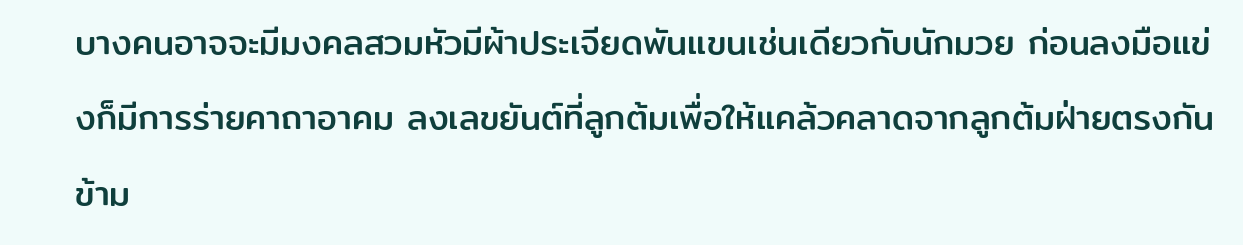บางคนอาจจะมีมงคลสวมหัวมีผ้าประเจียดพันแขนเช่นเดียวกับนักมวย ก่อนลงมือแข่งก็มีการร่ายคาถาอาคม ลงเลขยันต์ที่ลูกต้มเพื่อให้แคล้วคลาดจากลูกต้มฝ่ายตรงกันข้าม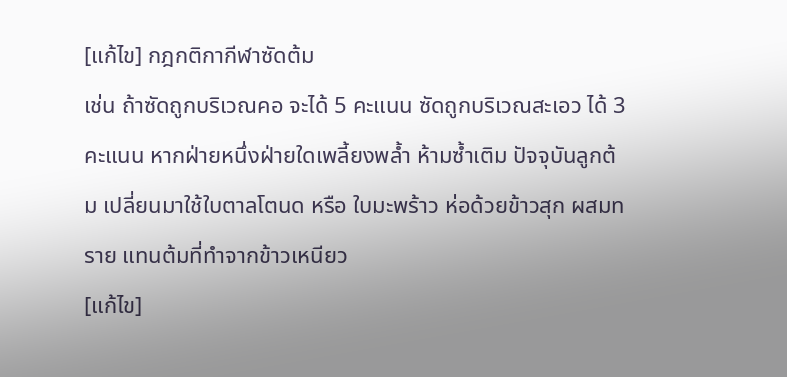[แก้ไข] กฎกติกากีฬาซัดต้ม
เช่น ถ้าซัดถูกบริเวณคอ จะได้ 5 คะแนน ซัดถูกบริเวณสะเอว ได้ 3 คะแนน หากฝ่ายหนึ่งฝ่ายใดเพลี้ยงพล้ำ ห้ามซ้ำเติม ปัจจุบันลูกต้ม เปลี่ยนมาใช้ใบตาลโตนด หรือ ใบมะพร้าว ห่อด้วยข้าวสุก ผสมทราย แทนต้มที่ทำจากข้าวเหนียว
[แก้ไข]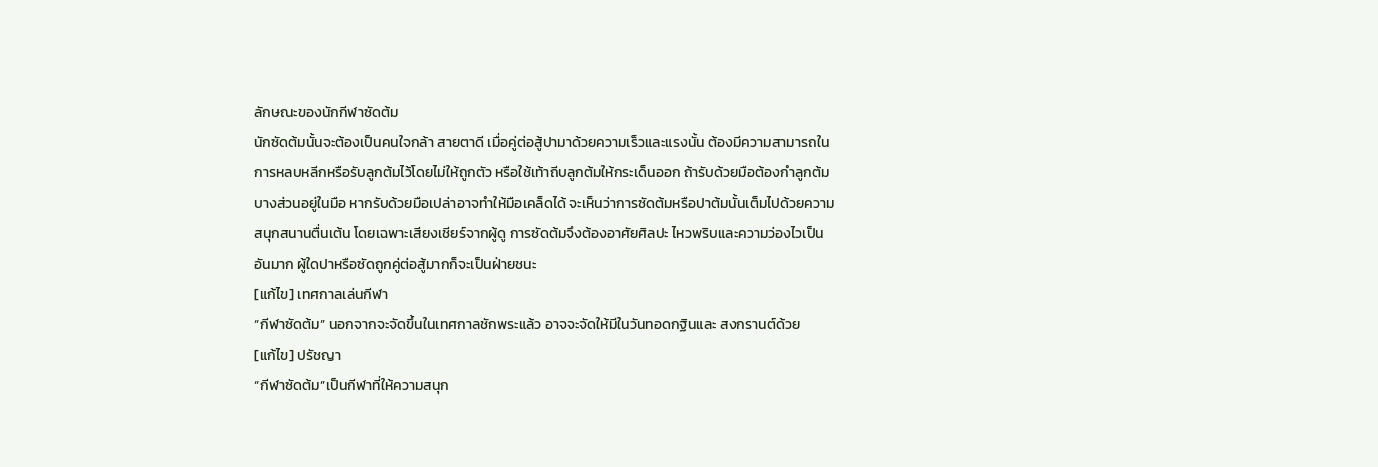ลักษณะของนักกีฬาซัดต้ม
นักซัดต้มนั้นจะต้องเป็นคนใจกล้า สายตาดี เมื่อคู่ต่อสู้ปามาด้วยความเร็วและแรงนั้น ต้องมีความสามารถในการหลบหลีกหรือรับลูกต้มไว้โดยไม่ให้ถูกตัว หรือใช้เท้าถีบลูกต้มให้กระเด็นออก ถ้ารับด้วยมือต้องกำลูกต้มบางส่วนอยู่ในมือ หากรับด้วยมือเปล่าอาจทำให้มือเคล็ดได้ จะเห็นว่าการซัดต้มหรือปาต้มนั้นเต็มไปด้วยความสนุกสนานตื่นเต้น โดยเฉพาะเสียงเชียร์จากผู้ดู การซัดต้มจึงต้องอาศัยศิลปะ ไหวพริบและความว่องไวเป็นอันมาก ผู้ใดปาหรือซัดถูกคู่ต่อสู้มากก็จะเป็นฝ่ายชนะ
[แก้ไข] เทศกาลเล่นกีฬา
“กีฬาซัดต้ม” นอกจากจะจัดขึ้นในเทศกาลชักพระแล้ว อาจจะจัดให้มีในวันทอดกฐินและ สงกรานต์ด้วย
[แก้ไข] ปรัชญา
“กีฬาซัดต้ม”เป็นกีฬาที่ให้ความสนุก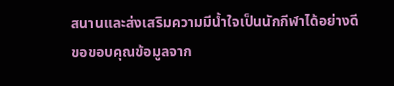สนานและส่งเสริมความมีน้ำใจเป็นนักกีฬาได้อย่างดี
ขอขอบคุณข้อมูลจาก